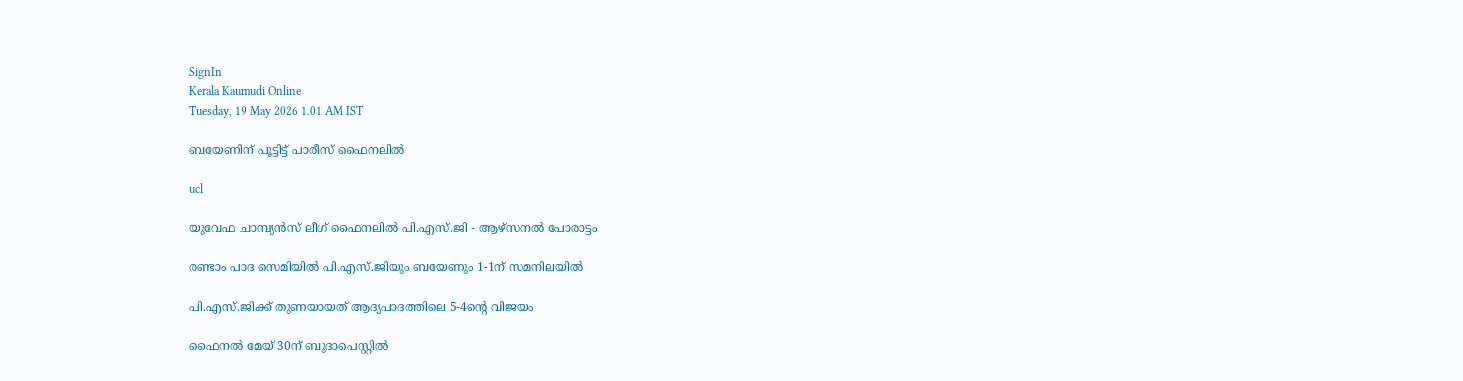SignIn
Kerala Kaumudi Online
Tuesday, 19 May 2026 1.01 AM IST

ബയേണിന് പൂട്ടിട്ട് പാരീസ് ഫൈനലിൽ

ucl

യുവേഫ ചാമ്പ്യൻസ് ലീഗ് ഫൈനലിൽ പി.എസ്.ജി - ആഴ്സനൽ പോരാട്ടം

രണ്ടാം പാദ സെമിയിൽ പി.എസ്.ജിയും ബയേണും 1-1ന് സമനിലയിൽ

പി.എസ്.ജിക്ക് തുണയായത് ആദ്യപാദത്തിലെ 5-4ന്റെ വിജയം

ഫൈനൽ മേയ് 30ന് ബുദാപെസ്റ്റിൽ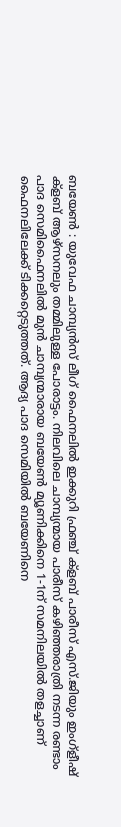ബയേൺ : യുവേഫ ചാമ്പ്യൻസ് ലീഗ് ഫൈനലിൽ ഇക്കുറി ഫ്രഞ്ച് ക്ളബ് പാരീസ് എസ്.ജിയും ഇംഗ്ളീഷ് ക്ളബ് ആഴ്സനലും തമ്മിലുള്ള പോരാട്ടം. നിലവിലെ ചാമ്പ്യന്മായ പാരീസ് കഴിഞ്ഞരാത്രി നടന്ന രണ്ടാം പാദ സെമിഫൈനലിൽ മുൻ ചാമ്പ്യന്മാരായ ബയേൺ മ്യൂണിക്കിനെ 1-1ന് സമനിലയിൽ തളച്ചാണ് ഫൈനലിലേക്ക് ടിക്കറ്റെടുത്തത്. ആദ്യ പാദ സെമിയിൽ ബയേണിനെ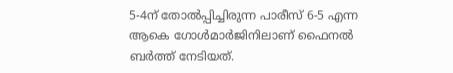5-4ന് തോൽപ്പിച്ചിരുന്ന പാരീസ് 6-5 എന്ന ആകെ ഗോൾമാർജിനിലാണ് ഫൈനൽ ബർത്ത് നേടിയത്.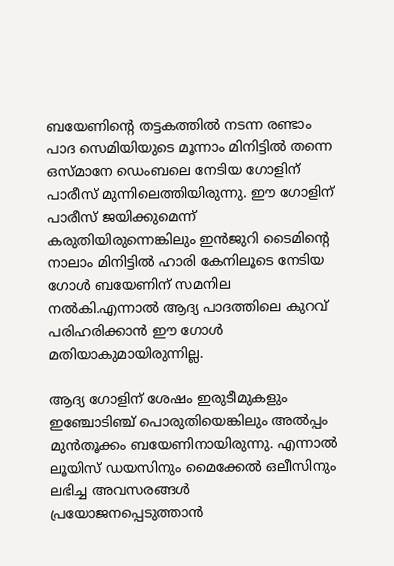ബയേണിന്റെ തട്ടകത്തിൽ നടന്ന രണ്ടാം പാദ സെമിയിയുടെ മൂന്നാം മിനിട്ടിൽ തന്നെ ഒസ്മാനേ ഡെംബലെ നേടിയ ഗോളിന് പാരീസ് മുന്നിലെത്തിയിരുന്നു. ഈ ഗോളിന് പാരീസ് ജയിക്കുമെന്ന് കരുതിയിരുന്നെങ്കിലും ഇൻജുറി ടൈമിന്റെ നാലാം മിനിട്ടിൽ ഹാരി കേനിലൂടെ നേടിയ ഗോൾ ബയേണിന് സമനില നൽകി.എന്നാൽ ആദ്യ പാദത്തിലെ കുറവ് പരിഹരിക്കാൻ ഈ ഗോൾ മതിയാകുമായിരുന്നില്ല.

ആദ്യ ഗോളിന് ശേഷം ഇരുടീമുകളും ഇഞ്ചോടിഞ്ച് പൊരുതിയെങ്കിലും അൽപ്പം മുൻതൂക്കം ബയേണിനായിരുന്നു. എന്നാൽ ലൂയിസ് ഡയസിനും മൈക്കേൽ ഒലീസിനും ലഭിച്ച അവസരങ്ങൾ പ്രയോജനപ്പെ‌ടുത്താൻ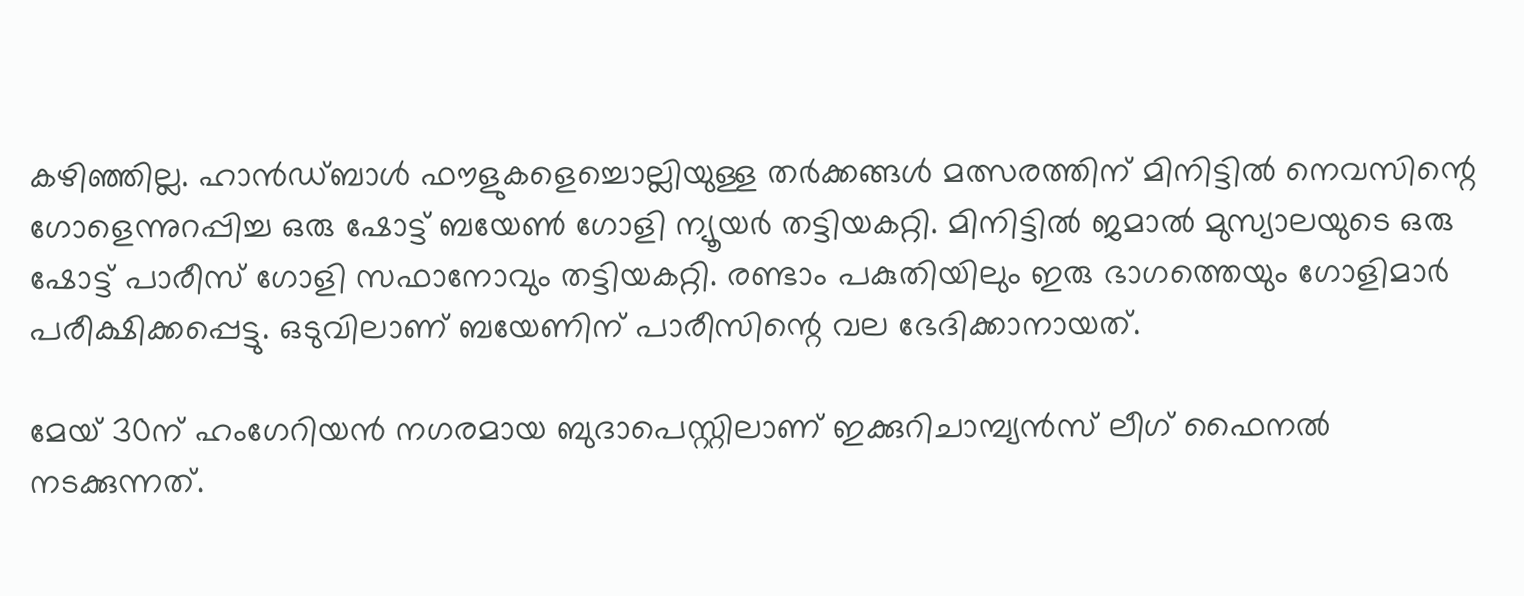കഴിഞ്ഞില്ല. ഹാൻഡ്ബാൾ ഫൗളുകളെച്ചൊല്ലിയുള്ള തർക്കങ്ങൾ മത്സരത്തിന് മിനിട്ടിൽ നെവസിന്റെ ഗോളെന്നുറപ്പിച്ച ഒരു ഷോട്ട് ബയേൺ ഗോളി ന്യൂയർ തട്ടിയകറ്റി. മിനിട്ടിൽ ജമാൽ മുസ്യാലയുടെ ഒരു ഷോട്ട് പാരീസ് ഗോളി സഫാനോവും തട്ടിയകറ്റി. രണ്ടാം പകുതിയിലും ഇരു ഭാഗത്തെയും ഗോളിമാർ പരീക്ഷിക്കപ്പെട്ടു. ഒടുവിലാണ് ബയേണിന് പാരീസിന്റെ വല ഭേദിക്കാനായത്.

മേയ് 30ന് ഹംഗേറിയൻ നഗരമായ ബുദാപെസ്റ്റിലാണ് ഇക്കുറിചാമ്പ്യൻസ് ലീഗ് ഫൈനൽ നടക്കുന്നത്.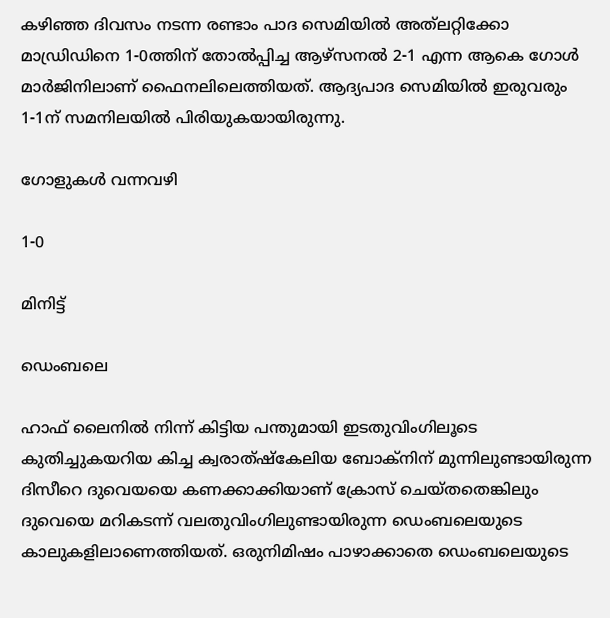കഴിഞ്ഞ ദിവസം നടന്ന രണ്ടാം പാദ സെമിയിൽ അത്‌ലറ്റിക്കോ മാഡ്രിഡിനെ 1-0ത്തിന് തോൽപ്പിച്ച ആഴ്സനൽ 2-1 എന്ന ആകെ ഗോൾ മാർജിനിലാണ് ഫൈനലിലെത്തിയത്. ആദ്യപാദ സെമിയിൽ ഇരുവരും 1-1ന് സമനിലയിൽ പിരിയുകയായിരുന്നു.

ഗോളുകൾ വന്നവഴി

1-0

മിനിട്ട്

ഡെംബലെ

ഹാഫ് ലൈനിൽ നിന്ന് കിട്ടിയ പന്തുമായി ഇടതുവിംഗിലൂടെ കുതിച്ചുകയറിയ കിച്ച ക്വരാത്ഷ്കേലിയ ബോക്നിന് മുന്നിലുണ്ടായിരുന്ന ദിസീറെ ദുവെയയെ കണക്കാക്കിയാണ് ക്രോസ് ചെയ്തതെങ്കിലും ദുവെയെ മറികടന്ന് വലതുവിംഗിലുണ്ടായിരുന്ന ഡെംബലെയുടെ കാലുകളിലാണെത്തിയത്. ഒരുനിമിഷം പാഴാക്കാതെ ഡെംബലെയുടെ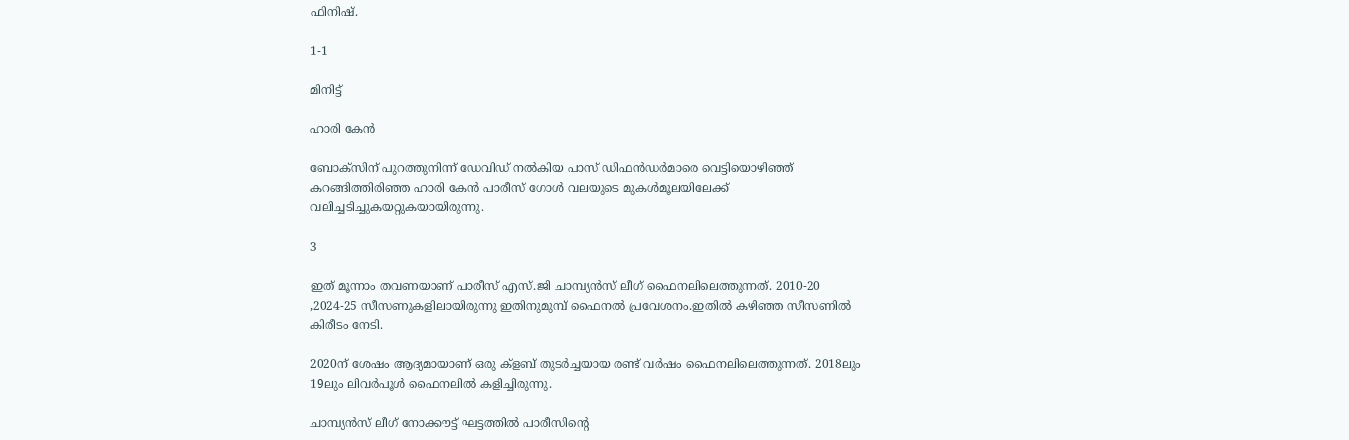ഫിനിഷ്.

1-1

മിനിട്ട്

ഹാരി കേൻ

ബോക്സിന് പുറത്തുനിന്ന് ഡേവിഡ് നൽകിയ പാസ് ഡിഫൻഡർമാരെ വെട്ടിയൊഴിഞ്ഞ് കറങ്ങിത്തിരിഞ്ഞ ഹാരി കേൻ പാരീസ് ഗോൾ വലയുടെ മുകൾമൂലയിലേക്ക് വലിച്ചടിച്ചുകയറ്റുകയായിരുന്നു.

3

ഇത് മൂന്നാം തവണയാണ് പാരീസ് എസ്.ജി ചാമ്പ്യൻസ് ലീഗ് ഫൈനലിലെത്തുന്നത്. 2010-20 ,2024-25 സീസണുകളിലായിരുന്നു ഇതിനുമുമ്പ് ഫൈനൽ പ്രവേശനം.ഇതിൽ കഴിഞ്ഞ സീസണിൽ കിരീടം നേടി.

2020ന് ശേഷം ആദ്യമായാണ് ഒരു ക്ളബ് തുടർച്ചയായ രണ്ട് വർഷം ഫൈനലിലെത്തുന്നത്. 2018ലും 19ലും ലിവർപൂൾ ഫൈനലിൽ കളിച്ചിരുന്നു.

ചാമ്പ്യൻസ് ലീഗ് നോക്കൗട്ട് ഘട്ടത്തിൽ പാരീസിന്റെ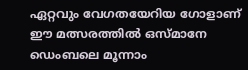ഏറ്റവും വേഗതയേറിയ ഗോളാണ് ഈ മത്സരത്തിൽ ഒസ്മാനേ ഡെംബലെ മൂന്നാം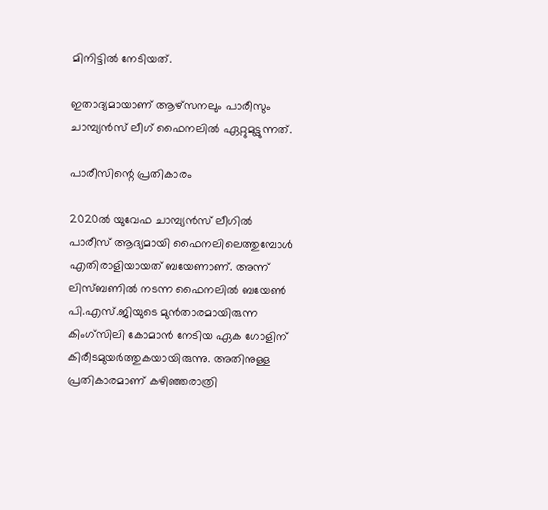മിനിട്ടിൽ നേ‌ടിയത്.

ഇതാദ്യമായാണ് ആഴ്സനലും പാരീസും ചാമ്പ്യൻസ് ലീഗ് ഫൈനലിൽ ഏറ്റുമുട്ടുന്നത്.

പാരീസിന്റെ പ്രതികാരം

2020ൽ യുവേഫ ചാമ്പ്യൻസ് ലീഗിൽ പാരീസ് ആദ്യമായി ഫൈനലിലെത്തുമ്പോൾ എതിരാളിയായത് ബയേണാണ്. അന്ന് ലിസ്ബണിൽ നടന്ന ഫൈനലിൽ ബയേൺ പി.എസ്.ജിയുടെ മുൻതാരമായിരുന്ന കിംഗ്സിലി കോമാൻ നേടിയ ഏക ഗോളിന് കിരീടമുയർത്തുകയായിരുന്നു. അതിനുള്ള പ്രതികാരമാണ് കഴിഞ്ഞരാത്രി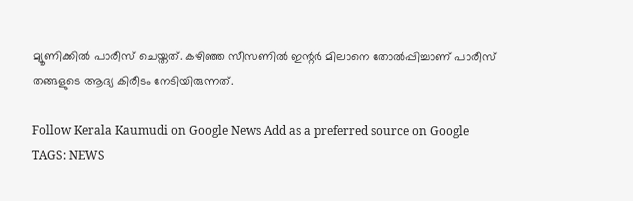മ്യൂണിക്കിൽ പാരീസ് ചെയ്തത്. കഴിഞ്ഞ സീസണിൽ ഇന്റർ മിലാനെ തോൽപ്പിച്ചാണ് പാരീസ് തങ്ങളുടെ ആദ്യ കിരീടം നേടിയിരുന്നത്.

Follow Kerala Kaumudi on Google News Add as a preferred source on Google
TAGS: NEWS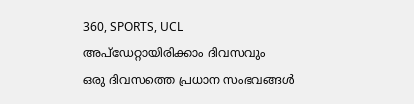360, SPORTS, UCL
അപ്ഡേറ്റായിരിക്കാം ദിവസവും
ഒരു ദിവസത്തെ പ്രധാന സംഭവങ്ങൾ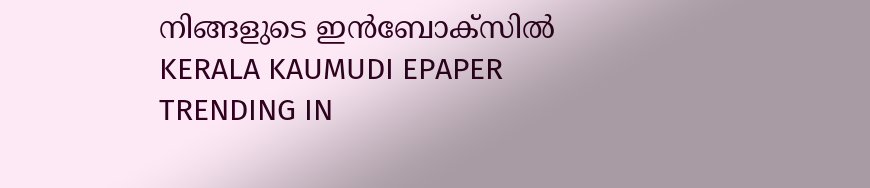നിങ്ങളുടെ ഇൻബോക്സിൽ
KERALA KAUMUDI EPAPER
TRENDING IN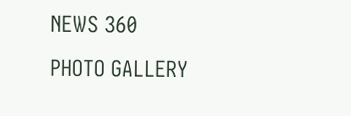NEWS 360
PHOTO GALLERY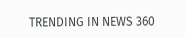TRENDING IN NEWS 360